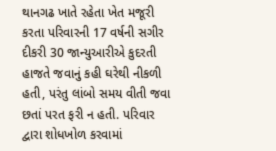થાનગઢ ખાતે રહેતા ખેત મજૂરી કરતા પરિવારની 17 વર્ષની સગીર દીકરી 30 જાન્યુઆરીએ કુદરતી હાજતે જવાનું કહી ઘરેથી નીકળી હતી, પરંતુ લાંબો સમય વીતી જવા છતાં પરત ફરી ન હતી. પરિવાર દ્વારા શોધખોળ કરવામાં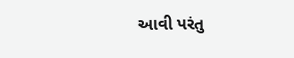આવી પરંતુ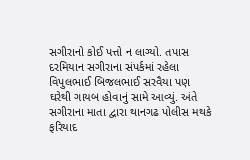સગીરાનો કોઈ પત્તો ન લાગ્યો. તપાસ દરમિયાન સગીરાના સંપર્કમાં રહેલા વિપુલભાઈ બિજલભાઈ સરવૈયા પણ ઘરેથી ગાયબ હોવાનું સામે આવ્યું. અંતે સગીરાના માતા દ્વારા થાનગઢ પોલીસ મથકે ફરિયાદ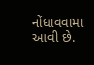નોંધાવવામા આવી છે.